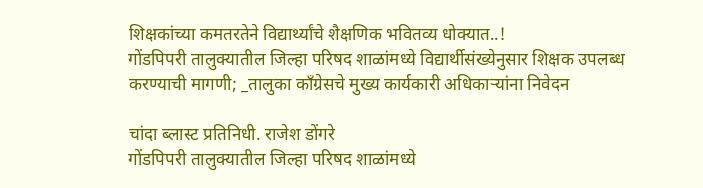शिक्षकांच्या कमतरतेने विद्यार्थ्यांचे शैक्षणिक भवितव्य धोक्यात..!
गोंडपिपरी तालुक्यातील जिल्हा परिषद शाळांमध्ये विद्यार्थीसंख्येनुसार शिक्षक उपलब्ध करण्याची मागणी; _तालुका काँग्रेसचे मुख्य कार्यकारी अधिकाऱ्यांना निवेदन

चांदा ब्लास्ट प्रतिनिधी. राजेश डोंगरे
गोंडपिपरी तालुक्यातील जिल्हा परिषद शाळांमध्ये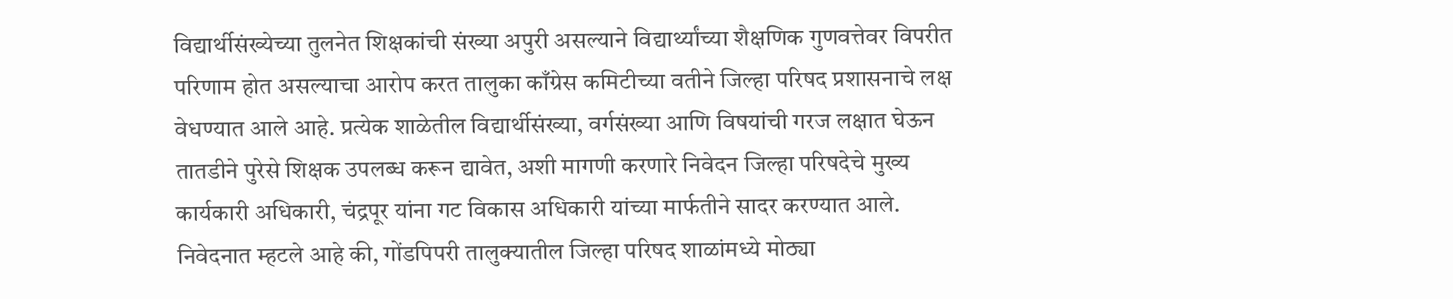विद्यार्थीसंख्येच्या तुलनेत शिक्षकांची संख्या अपुरी असल्याने विद्यार्थ्यांच्या शैक्षणिक गुणवत्तेवर विपरीत परिणाम होत असल्याचा आरोप करत तालुका काँग्रेस कमिटीच्या वतीने जिल्हा परिषद प्रशासनाचे लक्ष वेधण्यात आले आहे. प्रत्येक शाळेतील विद्यार्थीसंख्या, वर्गसंख्या आणि विषयांची गरज लक्षात घेऊन तातडीने पुरेसे शिक्षक उपलब्ध करून द्यावेत, अशी मागणी करणारे निवेदन जिल्हा परिषदेचे मुख्य कार्यकारी अधिकारी, चंद्रपूर यांना गट विकास अधिकारी यांच्या मार्फतीने सादर करण्यात आले.
निवेदनात म्हटले आहे की, गोंडपिपरी तालुक्यातील जिल्हा परिषद शाळांमध्ये मोठ्या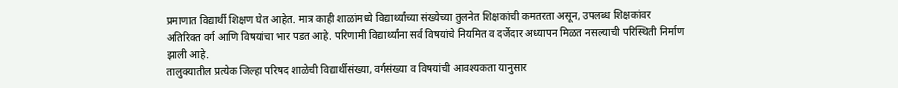प्रमाणात विद्यार्थी शिक्षण घेत आहेत. मात्र काही शाळांमध्ये विद्यार्थ्यांच्या संख्येच्या तुलनेत शिक्षकांची कमतरता असून, उपलब्ध शिक्षकांवर अतिरिक्त वर्ग आणि विषयांचा भार पडत आहे. परिणामी विद्यार्थ्यांना सर्व विषयांचे नियमित व दर्जेदार अध्यापन मिळत नसल्याची परिस्थिती निर्माण झाली आहे.
तालुक्यातील प्रत्येक जिल्हा परिषद शाळेची विद्यार्थीसंख्या, वर्गसंख्या व विषयांची आवश्यकता यानुसार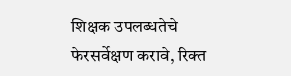शिक्षक उपलब्धतेचे फेरसर्वेक्षण करावे, रिक्त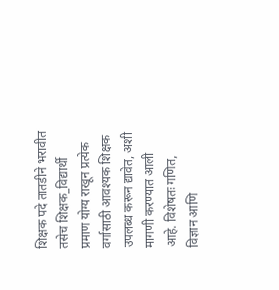शिक्षक पदे तातडीने भरावीत तसेच शिक्षक_विद्यार्थी प्रमाण योग्य राखून प्रत्येक वर्गासाठी आवश्यक शिक्षक उपलब्ध करून द्यावेत, अशी मागणी करण्यात आली आहे. विशेषतः गणित, विज्ञान आणि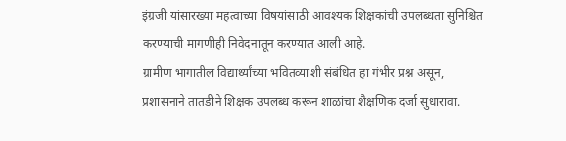इंग्रजी यांसारख्या महत्वाच्या विषयांसाठी आवश्यक शिक्षकांची उपलब्धता सुनिश्चित करण्याची मागणीही निवेदनातून करण्यात आली आहे.
ग्रामीण भागातील विद्यार्थ्यांच्या भवितव्याशी संबंधित हा गंभीर प्रश्न असून, प्रशासनाने तातडीने शिक्षक उपलब्ध करून शाळांचा शैक्षणिक दर्जा सुधारावा.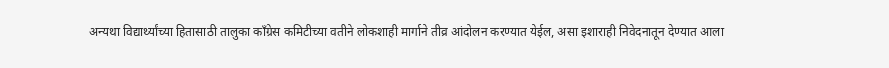अन्यथा विद्यार्थ्यांच्या हितासाठी तालुका काँग्रेस कमिटीच्या वतीने लोकशाही मार्गाने तीव्र आंदोलन करण्यात येईल, असा इशाराही निवेदनातून देण्यात आला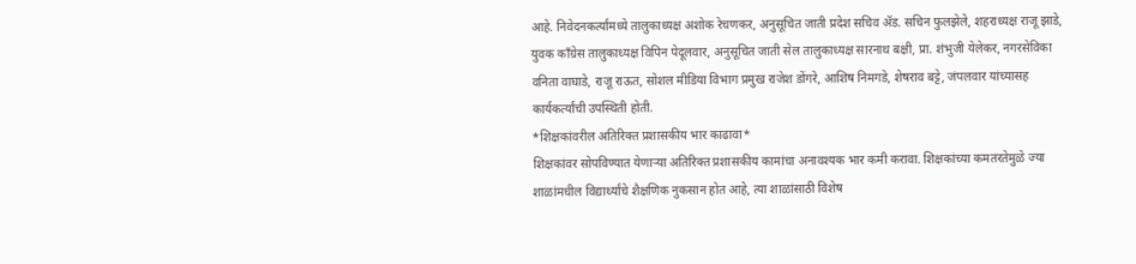आहे. निवेदनकर्त्यांमध्ये तालुकाध्यक्ष अशोक रेचणकर, अनुसूचित जाती प्रदेश सचिव ॲड. सचिन फुलझेले, शहराध्यक्ष राजू झाडे, युवक काँग्रेस तालुकाध्यक्ष विपिन पेदूलवार, अनुसूचित जाती सेल तालुकाध्यक्ष सारनाथ बक्षी, प्रा. शंभुजी येलेकर, नगरसेविका वनिता वाघाडे, राजू राऊत, सोशल मीडिया विभाग प्रमुख राजेश डोंगरे, आशिष निमगडे, शेषराव बट्टे, जंपलवार यांच्यासह कार्यकर्त्यांची उपस्थिती होती.
*शिक्षकांवरील अतिरिक्त प्रशासकीय भार काढावा*
शिक्षकांवर सोपविण्यात येणाऱ्या अतिरिक्त प्रशासकीय कामांचा अनावश्यक भार कमी करावा. शिक्षकांच्या कमतरतेमुळे ज्या शाळांमधील विद्यार्थ्यांचे शैक्षणिक नुकसान होत आहे, त्या शाळांसाठी विशेष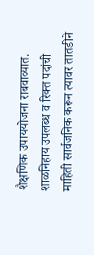शैक्षणिक उपाययोजना राबवाव्यात. शाळनिहाय उपलब्ध व रिक्त पदांची माहिती सार्वजनिक करून त्यावर तातडीने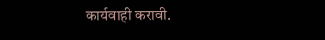कार्यवाही करावी.